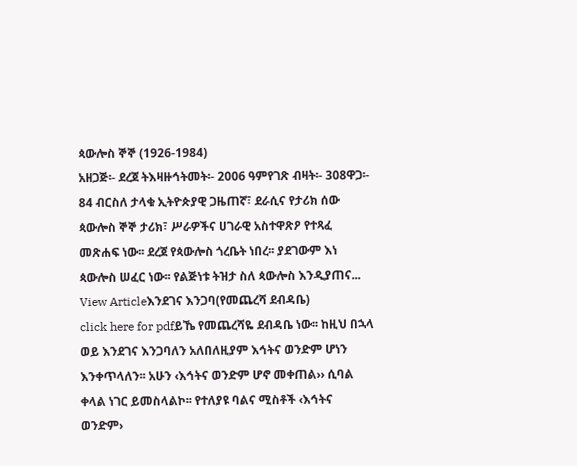ጳውሎስ ኞኞ (1926-1984)
አዘጋጅ፡- ደረጀ ትእዛዙኅትመት፡- 2006 ዓምየገጽ ብዛት፡- 308ዋጋ፡- 84 ብርስለ ታላቁ ኢትዮጵያዊ ጋዜጠኛ፣ ደራሲና የታሪክ ሰው ጳውሎስ ኞኞ ታሪክ፣ ሥራዎችና ሀገራዊ አስተዋጽዖ የተጻፈ መጽሐፍ ነው፡፡ ደረጀ የጳውሎስ ጎረቤት ነበረ፡፡ ያደገውም እነ ጳውሎስ ሠፈር ነው፡፡ የልጅነቱ ትዝታ ስለ ጳውሎስ እንዲያጠና...
View Articleእንደገና እንጋባ(የመጨረሻ ደብዳቤ)
click here for pdfይኼ የመጨረሻዬ ደብዳቤ ነው፡፡ ከዚህ በኋላ ወይ እንደገና እንጋባለን አለበለዚያም እኅትና ወንድም ሆነን እንቀጥላለን፡፡ አሁን ‹እኅትና ወንድም ሆኖ መቀጠል›› ሲባል ቀላል ነገር ይመስላልኮ፡፡ የተለያዩ ባልና ሚስቶች ‹እኅትና ወንድም›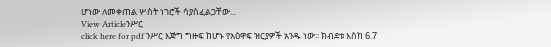ሆነው ለመቀጠል ሦስት ነገሮች ሳያስፈልጋቸው...
View Articleንሥር
click here for pdf ንሥር እጅግ ግዙፍ ከሆኑ የአዕዋፍ ዝርያዎች አንዱ ነው፡፡ ክብደቱ እስከ 6.7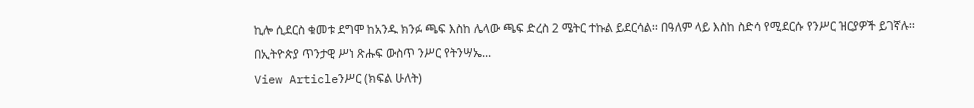ኪሎ ሲደርስ ቁመቱ ደግሞ ከአንዱ ክንፉ ጫፍ እስከ ሌላው ጫፍ ድረስ 2 ሜትር ተኩል ይደርሳል፡፡ በዓለም ላይ እስከ ስድሳ የሚደርሱ የንሥር ዝርያዎች ይገኛሉ፡፡በኢትዮጵያ ጥንታዊ ሥነ ጽሑፍ ውስጥ ንሥር የትንሣኤ...
View Articleንሥር (ክፍል ሁለት)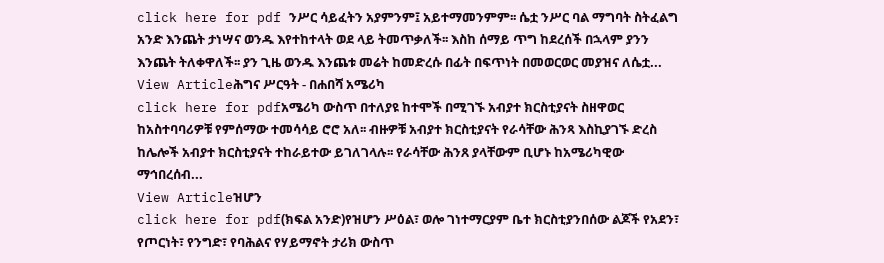click here for pdf ንሥር ሳይፈትን አያምንም፤ አይተማመንምም፡፡ ሴቷ ንሥር ባል ማግባት ስትፈልግ አንድ እንጨት ታነሣና ወንዱ እየተከተላት ወደ ላይ ትመጥቃለች፡፡ እስከ ሰማይ ጥግ ከደረሰች በኋላም ያንን እንጨት ትለቀዋለች፡፡ ያን ጊዜ ወንዱ እንጨቱ መሬት ከመድረሱ በፊት በፍጥነት በመወርወር መያዝና ለሴቷ...
View Articleሕግና ሥርዓት - በሐበሻ አሜሪካ
click here for pdfአሜሪካ ውስጥ በተለያዩ ከተሞች በሚገኙ አብያተ ክርስቲያናት ስዘዋወር ከአስተባባሪዎቹ የምሰማው ተመሳሳይ ሮሮ አለ፡፡ ብዙዎቹ አብያተ ክርስቲያናት የራሳቸው ሕንጻ እስኪያገኙ ድረስ ከሌሎች አብያተ ክርስቲያናት ተከራይተው ይገለገላሉ፡፡ የራሳቸው ሕንጸ ያላቸውም ቢሆኑ ከአሜሪካዊው ማኅበረሰብ...
View Articleዝሆን
click here for pdf(ክፍል አንድ)የዝሆን ሥዕል፣ ወሎ ገነተማርያም ቤተ ክርስቲያንበሰው ልጆች የአደን፣ የጦርነት፣ የንግድ፣ የባሕልና የሃይማኖት ታሪክ ውስጥ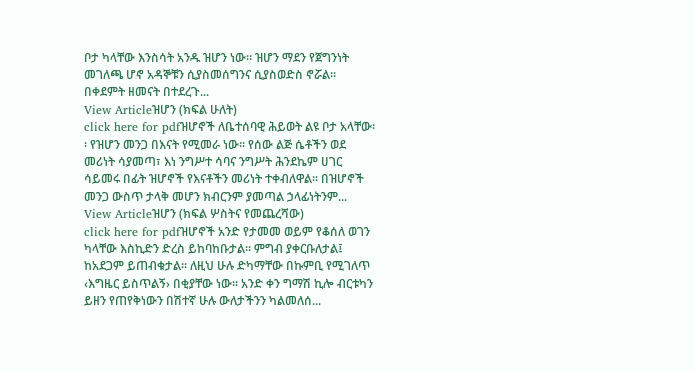ቦታ ካላቸው እንስሳት አንዱ ዝሆን ነው፡፡ ዝሆን ማደን የጀግንነት መገለጫ ሆኖ አዳኞቹን ሲያስመሰግንና ሲያስወድስ ኖሯል፡፡ በቀደምት ዘመናት በተደረጉ...
View Articleዝሆን (ክፍል ሁለት)
click here for pdfዝሆኖች ለቤተሰባዊ ሕይወት ልዩ ቦታ አላቸው፡፡ የዝሆን መንጋ በእናት የሚመራ ነው፡፡ የሰው ልጅ ሴቶችን ወደ መሪነት ሳያመጣ፣ እነ ንግሥተ ሳባና ንግሥት ሕንደኬም ሀገር ሳይመሩ በፊት ዝሆኖች የእናቶችን መሪነት ተቀብለዋል፡፡ በዝሆኖች መንጋ ውስጥ ታላቅ መሆን ክብርንም ያመጣል ኃላፊነትንም...
View Articleዝሆን (ክፍል ሦስትና የመጨረሻው)
click here for pdfዝሆኖች አንድ የታመመ ወይም የቆሰለ ወገን ካላቸው እስኪድን ድረስ ይከባከቡታል፡፡ ምግብ ያቀርቡለታል፤ ከአደጋም ይጠብቁታል፡፡ ለዚህ ሁሉ ድካማቸው በኩምቢ የሚገለጥ ‹እግዜር ይስጥልኝ› በቂያቸው ነው፡፡ አንድ ቀን ግማሽ ኪሎ ብርቱካን ይዘን የጠየቅነውን በሽተኛ ሁሉ ውለታችንን ካልመለሰ...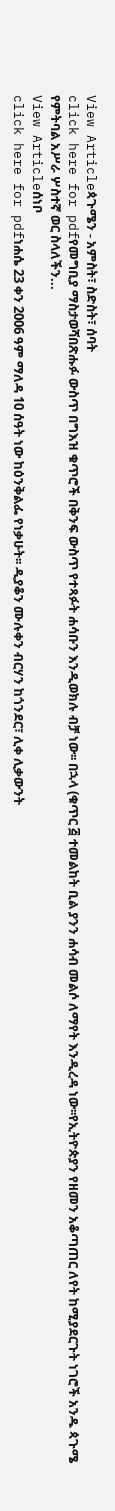View Articleጳጉሜን - አምስት፣ ስድስት፣ ሰባት
click here for pdfየመግቢያ ማስታወሻበጽሑፉ ውስጥ በግእዝ ቁጥሮች በቅንፍ ውስጥ የተጻፉት ሐሳቡን እንዲወክሉ ብቻ ነው፡፡ በኋላ (ቁጥር ፭ ተመልከት ቢል ያንን ሐሳብ መልሶ ለማየት እንዲረዳ ነው፡፡የኢትዮጵያን የዘመን አቆጣጠር ለየት ከሚያደርጉት ነገሮች አንዱ ጳጉሜ የምትባል አሥራ ሦስተኛ ወር ስላለችን...
View Articleሰነቦ
click here for pdfነሐሴ 23 ቀን 2006 ዓም ማለዳ 10 ሰዓት ነው ከዕንቅልፌ የነቃሁት፡፡ ዲያቆን ሙሉቀን ብርሃን ከጎንደር፣ ሊቀ ሊቃውንት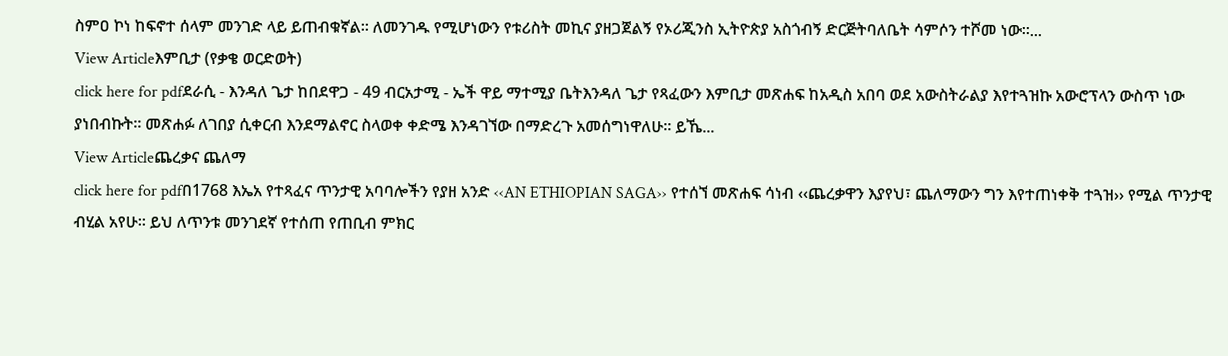ስምዐ ኮነ ከፍኖተ ሰላም መንገድ ላይ ይጠብቁኛል፡፡ ለመንገዱ የሚሆነውን የቱሪስት መኪና ያዘጋጀልኝ የኦሪጂንስ ኢትዮጵያ አስጎብኝ ድርጅትባለቤት ሳምሶን ተሾመ ነው፡፡...
View Articleእምቢታ (የቃቄ ወርድወት)
click here for pdfደራሲ - እንዳለ ጌታ ከበደዋጋ - 49 ብርአታሚ - ኤች ዋይ ማተሚያ ቤትእንዳለ ጌታ የጻፈውን እምቢታ መጽሐፍ ከአዲስ አበባ ወደ አውስትራልያ እየተጓዝኩ አውሮፕላን ውስጥ ነው ያነበብኩት፡፡ መጽሐፉ ለገበያ ሲቀርብ እንደማልኖር ስላወቀ ቀድሜ እንዳገኘው በማድረጉ አመሰግነዋለሁ፡፡ ይኼ...
View Articleጨረቃና ጨለማ
click here for pdfበ1768 እኤአ የተጻፈና ጥንታዊ አባባሎችን የያዘ አንድ ‹‹AN ETHIOPIAN SAGA›› የተሰኘ መጽሐፍ ሳነብ ‹‹ጨረቃዋን እያየህ፣ ጨለማውን ግን እየተጠነቀቅ ተጓዝ›› የሚል ጥንታዊ ብሂል አየሁ፡፡ ይህ ለጥንቱ መንገደኛ የተሰጠ የጠቢብ ምክር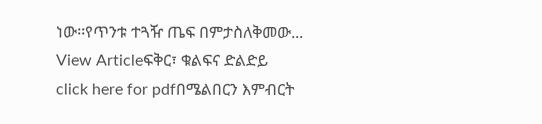ነው፡፡የጥንቱ ተጓዥ ጤፍ በምታስለቅመው...
View Articleፍቅር፣ ቁልፍና ድልድይ
click here for pdfበሜልበርን እምብርት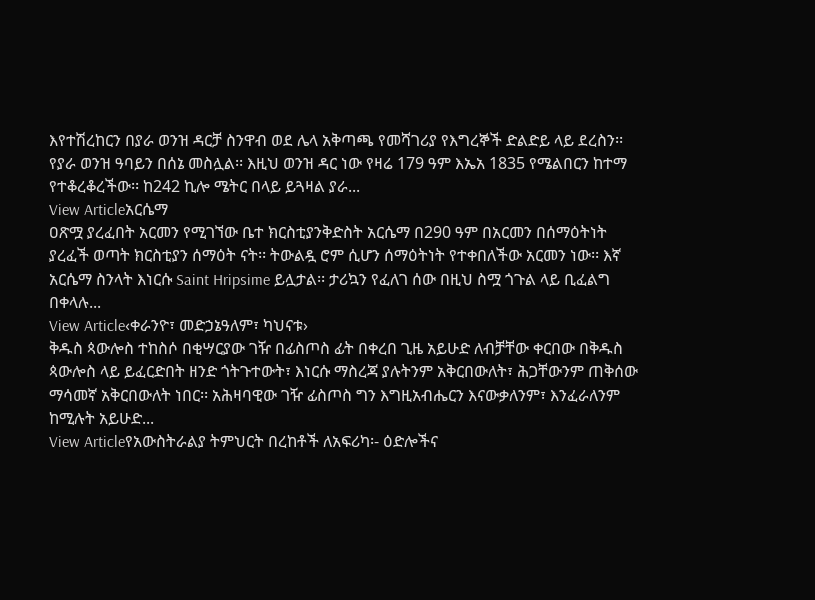እየተሽረከርን በያራ ወንዝ ዳርቻ ስንዋብ ወደ ሌላ አቅጣጫ የመሻገሪያ የእግረኞች ድልድይ ላይ ደረስን፡፡ የያራ ወንዝ ዓባይን በሰኔ መስሏል፡፡ እዚህ ወንዝ ዳር ነው የዛሬ 179 ዓም እኤአ 1835 የሜልበርን ከተማ የተቆረቆረችው፡፡ ከ242 ኪሎ ሜትር በላይ ይጓዛል ያራ...
View Articleአርሴማ
ዐጽሟ ያረፈበት አርመን የሚገኘው ቤተ ክርስቲያንቅድስት አርሴማ በ290 ዓም በአርመን በሰማዕትነት ያረፈች ወጣት ክርስቲያን ሰማዕት ናት፡፡ ትውልዷ ሮም ሲሆን ሰማዕትነት የተቀበለችው አርመን ነው፡፡ እኛ አርሴማ ስንላት እነርሱ Saint Hripsime ይሏታል፡፡ ታሪኳን የፈለገ ሰው በዚህ ስሟ ጎጉል ላይ ቢፈልግ በቀላሉ...
View Article‹ቀራንዮ፣ መድኃኔዓለም፣ ካህናቱ›
ቅዱስ ጳውሎስ ተከስሶ በቂሣርያው ገዥ በፊስጦስ ፊት በቀረበ ጊዜ አይሁድ ለብቻቸው ቀርበው በቅዱስ ጳውሎስ ላይ ይፈርድበት ዘንድ ጎትጉተውት፣ እነርሱ ማስረጃ ያሉትንም አቅርበውለት፣ ሕጋቸውንም ጠቅሰው ማሳመኛ አቅርበውለት ነበር፡፡ አሕዛባዊው ገዥ ፊስጦስ ግን እግዚአብሔርን እናውቃለንም፣ እንፈራለንም ከሚሉት አይሁድ...
View Articleየአውስትራልያ ትምህርት በረከቶች ለአፍሪካ፡- ዕድሎችና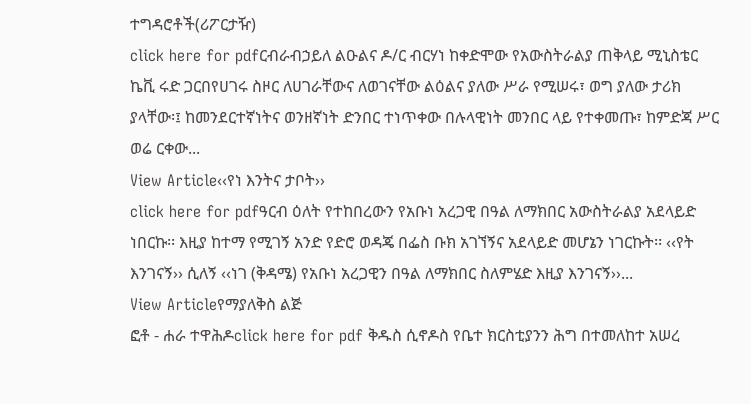ተግዳሮቶች(ሪፖርታዥ)
click here for pdfርብራብኃይለ ልዑልና ዶ/ር ብርሃነ ከቀድሞው የአውስትራልያ ጠቅላይ ሚኒስቴር ኬቪ ሩድ ጋርበየሀገሩ ስዞር ለሀገራቸውና ለወገናቸው ልዕልና ያለው ሥራ የሚሠሩ፣ ወግ ያለው ታሪክ ያላቸው፡፤ ከመንደርተኛነትና ወንዘኛነት ድንበር ተነጥቀው በሉላዊነት መንበር ላይ የተቀመጡ፣ ከምድጃ ሥር ወሬ ርቀው...
View Article‹‹የነ እንትና ታቦት››
click here for pdfዓርብ ዕለት የተከበረውን የአቡነ አረጋዊ በዓል ለማክበር አውስትራልያ አደላይድ ነበርኩ፡፡ እዚያ ከተማ የሚገኝ አንድ የድሮ ወዳጄ በፌስ ቡክ አገኘኝና አደላይድ መሆኔን ነገርኩት፡፡ ‹‹የት እንገናኝ›› ሲለኝ ‹‹ነገ (ቅዳሜ) የአቡነ አረጋዊን በዓል ለማክበር ስለምሄድ እዚያ እንገናኝ››...
View Articleየማያለቅስ ልጅ
ፎቶ - ሐራ ተዋሕዶclick here for pdf ቅዱስ ሲኖዶስ የቤተ ክርስቲያንን ሕግ በተመለከተ አሠረ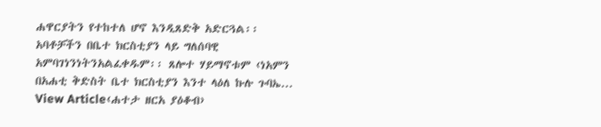ሐዋርያትን የተከተለ ሆኖ እንዲጸድቅ አድርጓል፡፡ አባቶቻችን በቤተ ክርስቲያን ላይ ግለሰባዊ አምባገነንነትንአልፈቀዱም፡፡ ጸሎተ ሃይማኖቱም ‹ነአምን በአሐቲ ቅድስት ቤተ ክርስቲያን እንተ ላዕለ ኩሉ ጉባኤ...
View Article‹ሐተታ ዘርአ ያዕቆብ›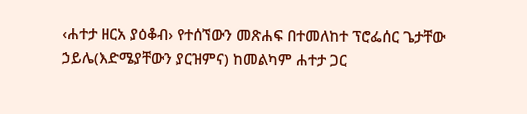‹ሐተታ ዘርአ ያዕቆብ› የተሰኘውን መጽሐፍ በተመለከተ ፕሮፌሰር ጌታቸው ኃይሌ(እድሜያቸውን ያርዝምና) ከመልካም ሐተታ ጋር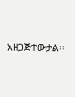አዘጋጅተውታል፡፡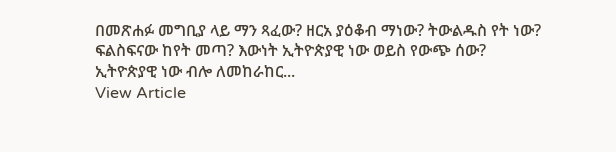በመጽሐፉ መግቢያ ላይ ማን ጻፈው? ዘርአ ያዕቆብ ማነው? ትውልዱስ የት ነው? ፍልስፍናው ከየት መጣ? እውነት ኢትዮጵያዊ ነው ወይስ የውጭ ሰው? ኢትዮጵያዊ ነው ብሎ ለመከራከር...
View Article